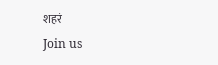शहरं
Join us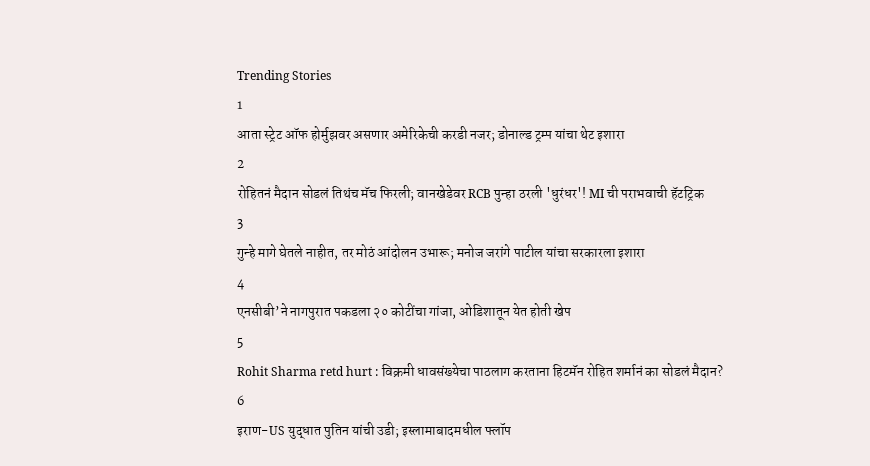Trending Stories
1
आता स्ट्रेट ऑफ होर्मुझवर असणार अमेरिकेची करडी नजर; डोनाल्ड ट्रम्प यांचा थेट इशारा
2
रोहितनं मैदान सोडलं तिथंच मॅच फिरली; वानखेडेवर RCB पुन्हा ठरली 'धुरंधर'! MI ची पराभवाची हॅटट्रिक
3
गुन्हे मागे घेतले नाहीत, तर मोठं आंदोलन उभारू; मनोज जरांगे पाटील यांचा सरकारला इशारा
4
एनसीबी’ने नागपुरात पकडला २० कोटींचा गांजा, ओडिशातून येत होती खेप
5
Rohit Sharma retd hurt : विक्रमी धावसंख्येचा पाठलाग करताना हिटमॅन रोहित शर्मानं का सोडलं मैदान?
6
इराण-US युद्धात पुतिन यांची उडी; इस्लामाबादमधील फ्लॉप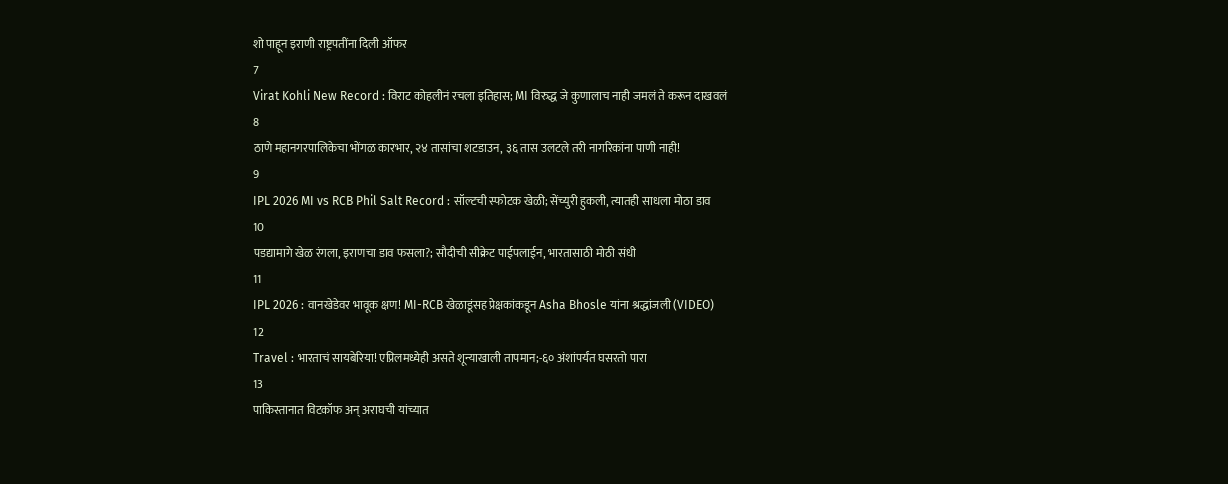शो पाहून इराणी राष्ट्रपतींना दिली ऑफर
7
Virat Kohli New Record : विराट कोहलीनं रचला इतिहास; MI विरुद्ध जे कुणालाच नाही जमलं ते करून दाखवलं
8
ठाणे महानगरपालिकेचा भोंगळ कारभार, २४ तासांचा शटडाउन, ३६ तास उलटले तरी नागरिकांना पाणी नाही!
9
IPL 2026 MI vs RCB Phil Salt Record : सॉल्टची स्फोटक खेळी; सेंच्युरी हुकली, त्यातही साधला मोठा डाव
10
पडद्यामागे खेळ रंगला, इराणचा डाव फसला?; सौदीची सीक्रेट पाईपलाईन, भारतासाठी मोठी संधी
11
IPL 2026 : वानखेडेवर भावूक क्षण! MI-RCB खेळाडूंसह प्रेक्षकांकडून Asha Bhosle यांना श्रद्धांजली (VIDEO)
12
Travel : भारताचं सायबेरिया! एप्रिलमध्येही असते शून्याखाली तापमान;-६० अंशांपर्यंत घसरतो पारा
13
पाकिस्तानात विटकॉफ अन् अराघची यांच्यात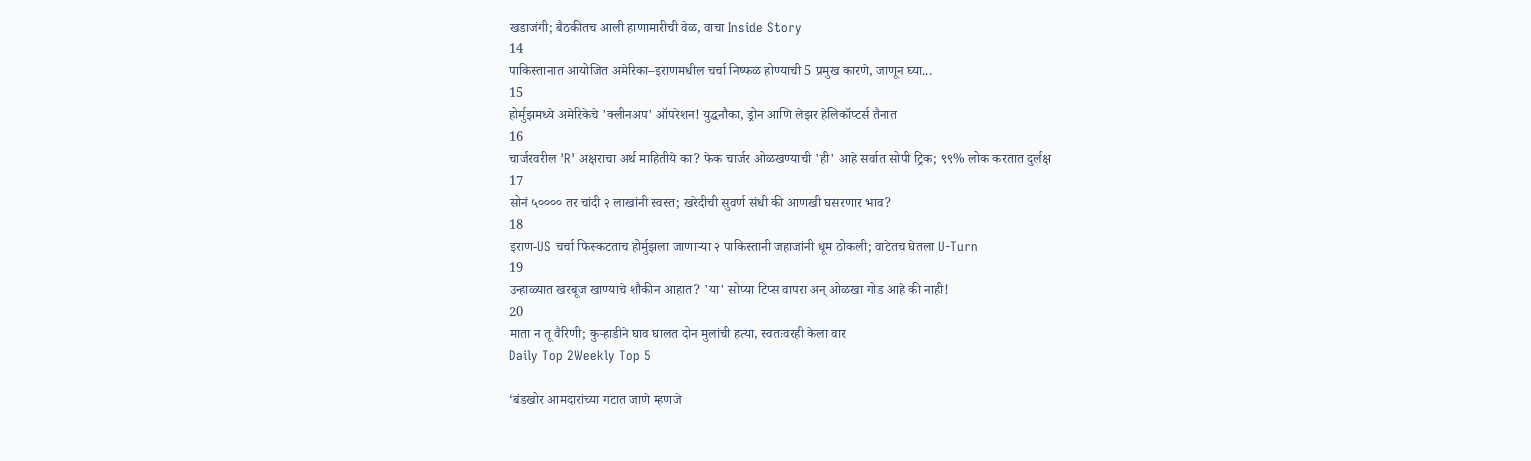खडाजंगी; बैठकीतच आली हाणामारीची वेळ, वाचा Inside Story
14
पाकिस्तानात आयोजित अमेरिका–इराणमधील चर्चा निष्फळ होण्याची 5 प्रमुख कारणे, जाणून घ्या...
15
होर्मुझमध्ये अमेरिकेचे 'क्लीनअप' ऑपरेशन! युद्धनौका, ड्रोन आणि लेझर हेलिकॉप्टर्स तैनात
16
चार्जरवरील 'R' अक्षराचा अर्थ माहितीये का? फेक चार्जर ओळखण्याची 'ही' आहे सर्वात सोपी ट्रिक; ९९% लोक करतात दुर्लक्ष
17
सोनं ५०००० तर चांदी २ लाखांनी स्वस्त; खरेदीची सुवर्ण संधी की आणखी घसरणार भाव?
18
इराण-US चर्चा फिस्कटताच होर्मुझला जाणाऱ्या २ पाकिस्तानी जहाजांनी धूम ठोकली; वाटेतच घेतला U-Turn
19
उन्हाळ्यात खरबूज खाण्याचे शौकीन आहात? 'या' सोप्या टिप्स वापरा अन् ओळखा गोड आहे की नाही!
20
माता न तू वैरिणी; कुऱ्हाडीने घाव घालत दोन मुलांची हत्या, स्वतःवरही केला वार
Daily Top 2Weekly Top 5

‘बंडखोर आमदारांच्या गटात जाणे म्हणजे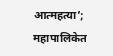आत्महत्या’; महापालिकेत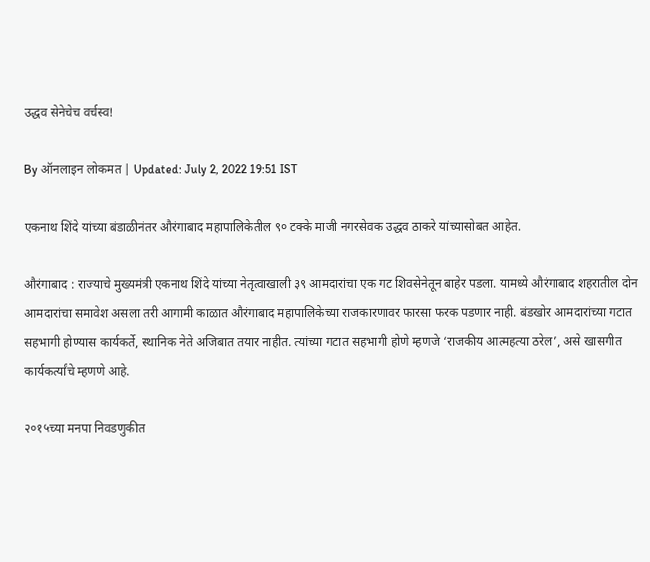उद्धव सेनेचेच वर्चस्व!

By ऑनलाइन लोकमत | Updated: July 2, 2022 19:51 IST

एकनाथ शिंदे यांच्या बंडाळीनंतर औरंगाबाद महापालिकेतील ९० टक्के माजी नगरसेवक उद्धव ठाकरे यांच्यासोबत आहेत.

औरंगाबाद : राज्याचे मुख्यमंत्री एकनाथ शिंदे यांच्या नेतृत्वाखाली ३९ आमदारांचा एक गट शिवसेनेतून बाहेर पडला. यामध्ये औरंगाबाद शहरातील दोन आमदारांचा समावेश असला तरी आगामी काळात औरंगाबाद महापालिकेच्या राजकारणावर फारसा फरक पडणार नाही. बंडखोर आमदारांच्या गटात सहभागी होण्यास कार्यकर्ते, स्थानिक नेते अजिबात तयार नाहीत. त्यांच्या गटात सहभागी होणे म्हणजे ‘राजकीय आत्महत्या ठरेल’, असे खासगीत कार्यकर्त्यांचे म्हणणे आहे.

२०१५च्या मनपा निवडणुकीत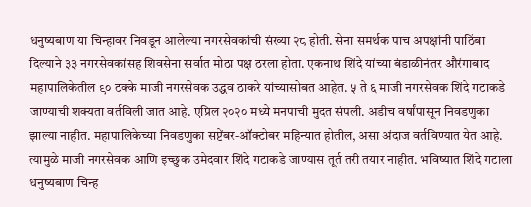धनुष्यबाण या चिन्हावर निवडून आलेल्या नगरसेवकांची संख्या २८ होती. सेना समर्थक पाच अपक्षांनी पाठिंबा दिल्याने ३३ नगरसेवकांसह शिवसेना सर्वात मोठा पक्ष ठरला होता. एकनाथ शिंदे यांच्या बंडाळीनंतर औरंगाबाद महापालिकेतील ९० टक्के माजी नगरसेवक उद्धव ठाकरे यांच्यासोबत आहेत. ५ ते ६ माजी नगरसेवक शिंदे गटाकडे जाण्याची शक्यता वर्तविली जात आहे. एप्रिल २०२० मध्ये मनपाची मुदत संपली. अडीच वर्षांपासून निवडणुका झाल्या नाहीत. महापालिकेच्या निवडणुका सप्टेंबर-ऑक्टोबर महिन्यात होतील, असा अंदाज वर्तविण्यात येत आहे. त्यामुळे माजी नगरसेवक आणि इच्छुक उमेदवार शिंदे गटाकडे जाण्यास तूर्त तरी तयार नाहीत. भविष्यात शिंदे गटाला धनुष्यबाण चिन्ह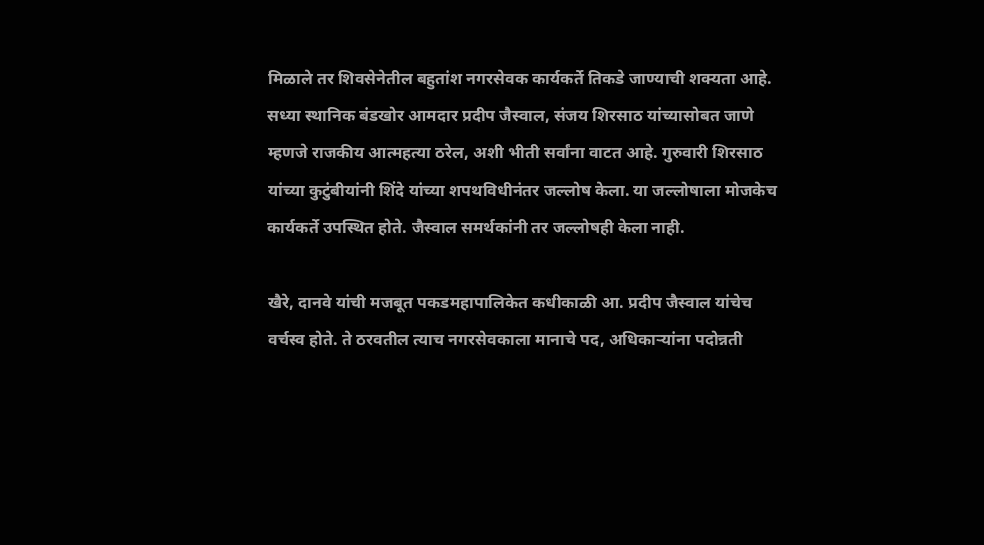मिळाले तर शिवसेनेतील बहुतांश नगरसेवक कार्यकर्ते तिकडे जाण्याची शक्यता आहे. सध्या स्थानिक बंडखोर आमदार प्रदीप जैस्वाल, संजय शिरसाठ यांच्यासोबत जाणे म्हणजे राजकीय आत्महत्या ठरेल, अशी भीती सर्वांना वाटत आहे. गुरुवारी शिरसाठ यांच्या कुटुंबीयांनी शिंदे यांच्या शपथविधीनंतर जल्लोष केला. या जल्लोषाला मोजकेच कार्यकर्ते उपस्थित होते. जैस्वाल समर्थकांनी तर जल्लोषही केला नाही.

खैरे, दानवे यांची मजबूत पकडमहापालिकेत कधीकाळी आ. प्रदीप जैस्वाल यांचेच वर्चस्व होते. ते ठरवतील त्याच नगरसेवकाला मानाचे पद, अधिकाऱ्यांना पदोन्नती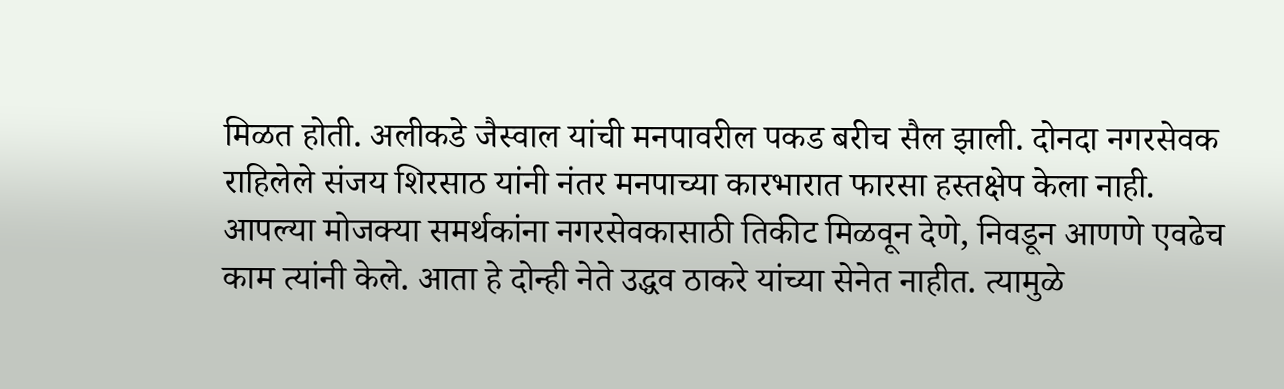मिळत होती. अलीकडे जैस्वाल यांची मनपावरील पकड बरीच सैल झाली. दोनदा नगरसेवक राहिलेले संजय शिरसाठ यांनी नंतर मनपाच्या कारभारात फारसा हस्तक्षेप केला नाही. आपल्या मोजक्या समर्थकांना नगरसेवकासाठी तिकीट मिळवून देणे, निवडून आणणे एवढेच काम त्यांनी केले. आता हे दोन्ही नेते उद्धव ठाकरे यांच्या सेनेत नाहीत. त्यामुळे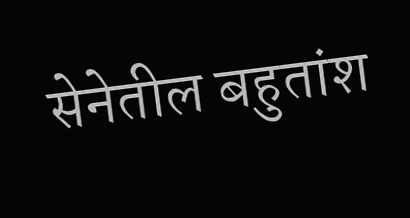सेनेतील बहुतांश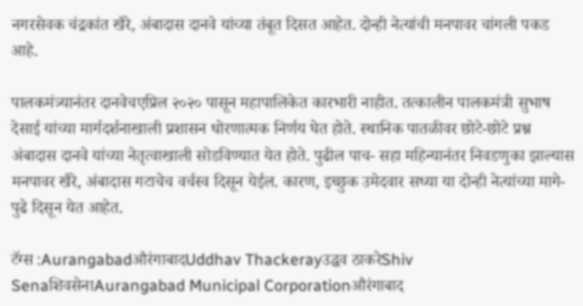नगरसेवक चंद्रकांत खैरे, अंबादास दानवे यांच्या तंबूत दिसत आहेत. दोन्ही नेत्यांची मनपावर चांगली पकड आहे.

पालकमंत्र्यानंतर दानवेचएप्रिल २०२० पासून महापालिकेत कारभारी नाहीत. तत्कालीन पालकमंत्री सुभाष देसाई यांच्या मार्गदर्शनाखाली प्रशासन धोरणात्मक निर्णय घेत होते. स्थानिक पातळीवर छोटे-छोटे प्रश्न अंबादास दानवे यांच्या नेतृत्वाखाली सोडविण्यात येत होते. पुढील पाच- सहा महिन्यानंतर निवडणुका झाल्यास मनपावर खैरे, अंबादास गटाचेच वर्चस्व दिसून येईल. कारण, इच्छुक उमेदवार सध्या या दोन्ही नेत्यांच्या मागे-पुढे दिसून येत आहेत.

टॅग्स :AurangabadऔरंगाबादUddhav Thackerayउद्धव ठाकरेShiv SenaशिवसेनाAurangabad Municipal Corporationऔरंगाबाद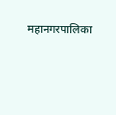महानगरपालिका